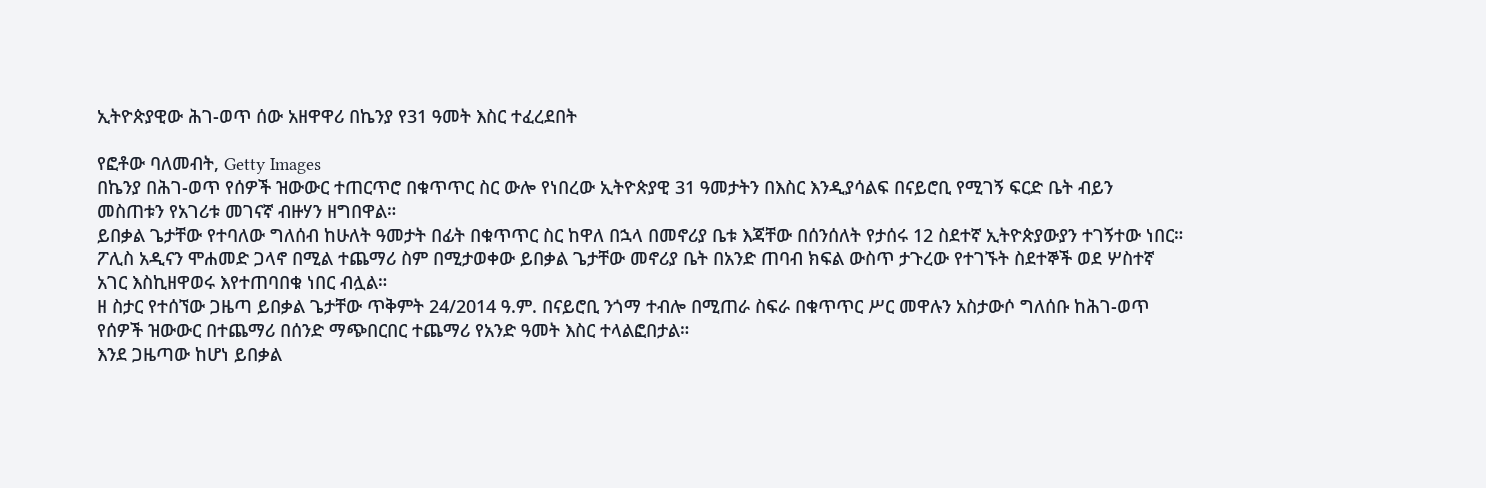ኢትዮጵያዊው ሕገ-ወጥ ሰው አዘዋዋሪ በኬንያ የ31 ዓመት እስር ተፈረደበት

የፎቶው ባለመብት, Getty Images
በኬንያ በሕገ-ወጥ የሰዎች ዝውውር ተጠርጥሮ በቁጥጥር ስር ውሎ የነበረው ኢትዮጵያዊ 31 ዓመታትን በእስር እንዲያሳልፍ በናይሮቢ የሚገኝ ፍርድ ቤት ብይን መስጠቱን የአገሪቱ መገናኛ ብዙሃን ዘግበዋል።
ይበቃል ጌታቸው የተባለው ግለሰብ ከሁለት ዓመታት በፊት በቁጥጥር ስር ከዋለ በኋላ በመኖሪያ ቤቱ እጃቸው በሰንሰለት የታሰሩ 12 ስደተኛ ኢትዮጵያውያን ተገኝተው ነበር።
ፖሊስ አዲናን ሞሐመድ ጋላኖ በሚል ተጨማሪ ስም በሚታወቀው ይበቃል ጌታቸው መኖሪያ ቤት በአንድ ጠባብ ክፍል ውስጥ ታጉረው የተገኙት ስደተኞች ወደ ሦስተኛ አገር እስኪዘዋወሩ እየተጠባበቁ ነበር ብሏል።
ዘ ስታር የተሰኘው ጋዜጣ ይበቃል ጌታቸው ጥቅምት 24/2014 ዓ.ም. በናይሮቢ ንጎማ ተብሎ በሚጠራ ስፍራ በቁጥጥር ሥር መዋሉን አስታውሶ ግለሰቡ ከሕገ-ወጥ የሰዎች ዝውውር በተጨማሪ በሰንድ ማጭበርበር ተጨማሪ የአንድ ዓመት እስር ተላልፎበታል።
እንደ ጋዜጣው ከሆነ ይበቃል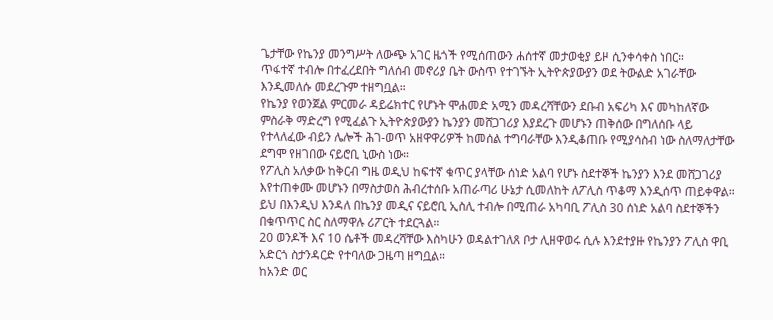ጌታቸው የኬንያ መንግሥት ለውጭ አገር ዜጎች የሚሰጠውን ሐሰተኛ መታወቂያ ይዞ ሲንቀሳቀስ ነበር።
ጥፋተኛ ተብሎ በተፈረደበት ግለሰብ መኖሪያ ቤት ውስጥ የተገኙት ኢትዮጵያውያን ወደ ትውልድ አገራቸው እንዲመለሱ መደረጉም ተዘግቧል።
የኬንያ የወንጀል ምርመራ ዳይሬክተር የሆኑት ሞሐመድ አሚን መዳረሻቸውን ደቡብ አፍሪካ እና መካከለኛው ምስራቅ ማድረግ የሚፈልጉ ኢትዮጵያውያን ኬንያን መሸጋገሪያ እያደረጉ መሆኑን ጠቅሰው በግለሰቡ ላይ የተላለፈው ብይን ሌሎች ሕገ-ወጥ አዘዋዋሪዎች ከመሰል ተግባራቸው እንዲቆጠቡ የሚያሳስብ ነው ስለማለታቸው ደግሞ የዘገበው ናይሮቢ ኒውስ ነው።
የፖሊስ አለቃው ከቅርብ ግዜ ወዲህ ከፍተኛ ቁጥር ያላቸው ሰነድ አልባ የሆኑ ስደተኞች ኬንያን እንደ መሸጋገሪያ እየተጠቀሙ መሆኑን በማስታወስ ሕብረተሰቡ አጠራጣሪ ሁኔታ ሲመለከት ለፖሊስ ጥቆማ እንዲሰጥ ጠይቀዋል።
ይህ በእንዲህ እንዳለ በኬንያ መዲና ናይሮቢ ኢስሊ ተብሎ በሚጠራ አካባቢ ፖሊስ 30 ሰነድ አልባ ስደተኞችን በቁጥጥር ስር ስለማዋሉ ሪፖርት ተደርጓል።
20 ወንዶች እና 10 ሴቶች መዳረሻቸው እስካሁን ወዳልተገለጸ ቦታ ሊዘዋወሩ ሲሉ እንደተያዙ የኬንያን ፖሊስ ዋቢ አድርጎ ስታንዳርድ የተባለው ጋዜጣ ዘግቧል።
ከአንድ ወር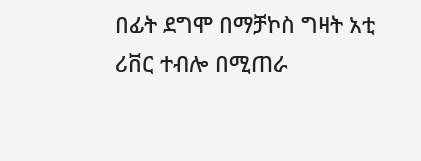በፊት ደግሞ በማቻኮስ ግዛት አቲ ሪቨር ተብሎ በሚጠራ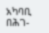አካባቢ በሕገ-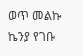ወጥ መልኩ ኬንያ የገቡ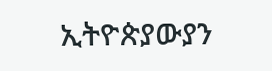ኢትዮጵያውያን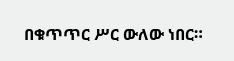በቁጥጥር ሥር ውለው ነበር።